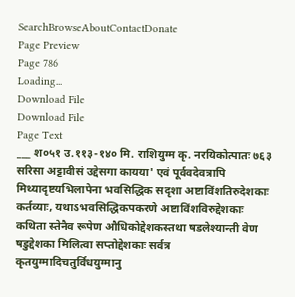SearchBrowseAboutContactDonate
Page Preview
Page 786
Loading...
Download File
Download File
Page Text
___ श०५१ उ.११३-१४० मि. राशियुग्म कृ. नरयिकोत्पातः ७६३ सरिसा अट्टावीसं उद्देसगा कायया' एवं पूर्ववदेवत्रापि मिथ्यादृष्टयभिलापेना भवसिद्धिक सदृशा अष्टाविंशतिरुदेशकाः कर्तव्याः, यथाऽभवसिद्धिकपकरणे अष्टाविंशविरुद्देशकाः कथिता स्तेनैव रूपेण औधिकोद्देशकस्तथा षडलेश्यान्ती वेण षडुद्देशका मिलित्वा सप्तोद्देशकाः सर्वत्र कृतयुग्मादिचतुर्विधयुग्मानु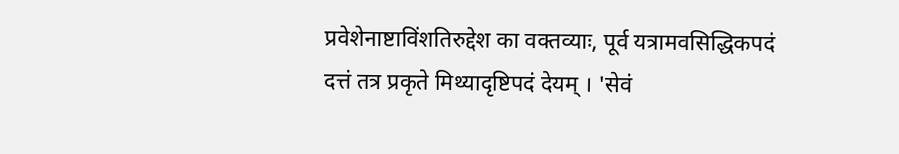प्रवेशेनाष्टाविंशतिरुद्देश का वक्तव्याः, पूर्व यत्रामवसिद्धिकपदं दत्तं तत्र प्रकृते मिथ्यादृष्टिपदं देयम् । 'सेवं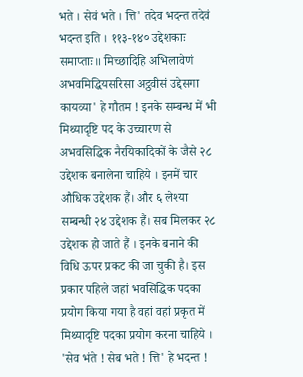भते । सेवं भते । त्ति' तदेव भदन्त तदेवं भदन्त इति । ११३-१४० उद्देशकाः समाप्ताः॥ मिच्छादिहि अभिलावेणं अभवमिद्धियसरिसा अट्ठवीसं उद्देसगा कायव्या' हे गौतम ! इनके सम्बन्ध में भी मिथ्यादृष्टि पद के उच्चारण से अभवसिद्धिक नैरयिकादिकों के जैसे २८ उद्देशक बनालेना चाहिये । इनमें चार औधिक उद्देशक हैं। और ६ लेश्या सम्बन्धी २४ उद्देशक हैं। सब मिलकर २८ उद्देशक हो जाते हैं । इनके बनाने की विधि ऊपर प्रकट की जा चुकी है। इस प्रकार पहिले जहां भवसिद्धिक पदका प्रयोग किया गया है वहां वहां प्रकृत में मिथ्यादृष्टि पदका प्रयोग करना चाहिये । 'सेव भंते ! सेब भते ! त्ति' हे भदन्त !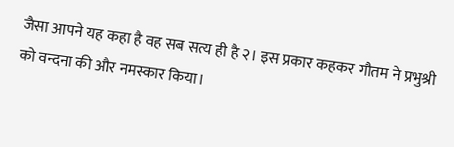जैसा आपने यह कहा है वह सब सत्य ही है २। इस प्रकार कहकर गौतम ने प्रभुश्री को वन्दना की और नमस्कार किया।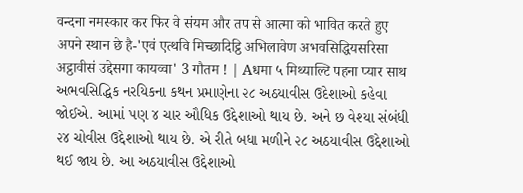वन्दना नमस्कार कर फिर वे संयम और तप से आत्मा को भावित करते हुए अपने स्थान छे है-'एवं एत्थवि मिच्छादिट्ठि अभिलावेण अभवसिद्धियसरिसा अट्ठावीसं उद्देसगा कायव्वा' 3 गौतम ! | Aधमा ५ मिथ्याल्टि पहना प्यार साथ અભવસિદ્ધિક નરયિકના કથન પ્રમાણેના ૨૮ અઠયાવીસ ઉદેશાઓ કહેવા જોઈએ. આમાં પણ ૪ ચાર ઔધિક ઉદ્દેશાઓ થાય છે. અને છ વેશ્યા સંબંધી ૨૪ ચોવીસ ઉદ્દેશાઓ થાય છે. એ રીતે બધા મળીને ૨૮ અઠયાવીસ ઉદ્દેશાઓ થઈ જાય છે. આ અઠયાવીસ ઉદ્દેશાઓ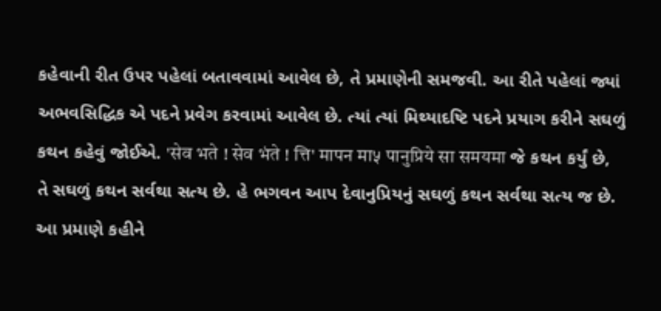કહેવાની રીત ઉપર પહેલાં બતાવવામાં આવેલ છે, તે પ્રમાણેની સમજવી. આ રીતે પહેલાં જ્યાં અભવસિદ્ધિક એ પદને પ્રવેગ કરવામાં આવેલ છે. ત્યાં ત્યાં મિથ્યાદષ્ટિ પદને પ્રયાગ કરીને સઘળું કથન કહેવું જોઈએ. 'सेव भते ! सेव भंते ! त्ति' मापन मा५ पानुप्रिये सा समयमा જે કથન કર્યું છે, તે સઘળું કથન સર્વથા સત્ય છે. હે ભગવન આપ દેવાનુપ્રિયનું સઘળું કથન સર્વથા સત્ય જ છે. આ પ્રમાણે કહીને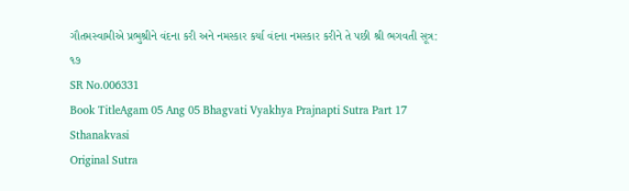ગૌતમસ્વામીએ પ્રભુશ્રીને વંદના કરી અને નમસ્કાર કર્યા વંદના નમસ્કાર કરીને તે પછી શ્રી ભગવતી સૂત્ર: ૧૭
SR No.006331
Book TitleAgam 05 Ang 05 Bhagvati Vyakhya Prajnapti Sutra Part 17 Sthanakvasi
Original Sutra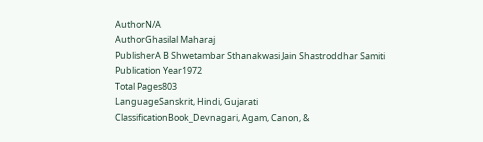AuthorN/A
AuthorGhasilal Maharaj
PublisherA B Shwetambar Sthanakwasi Jain Shastroddhar Samiti
Publication Year1972
Total Pages803
LanguageSanskrit, Hindi, Gujarati
ClassificationBook_Devnagari, Agam, Canon, &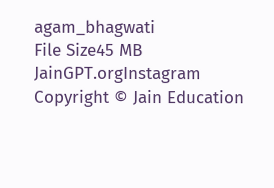agam_bhagwati
File Size45 MB
JainGPT.orgInstagram
Copyright © Jain Education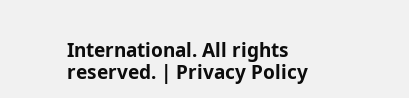International. All rights reserved. | Privacy Policy